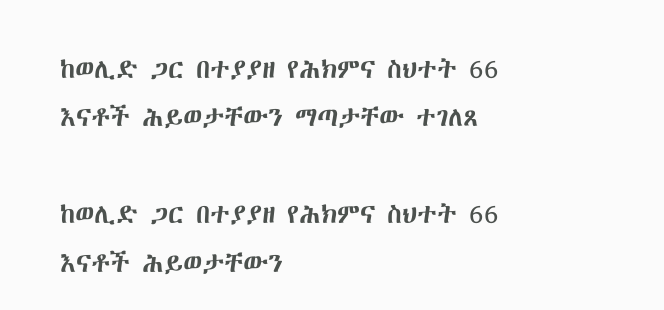ከወሊድ ጋር በተያያዘ የሕክምና ስህተት 66 እናቶች ሕይወታቸውን ማጣታቸው ተገለጸ

ከወሊድ ጋር በተያያዘ የሕክምና ስህተት 66 እናቶች ሕይወታቸውን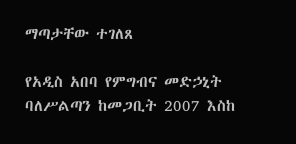ማጣታቸው ተገለጸ

የአዲስ አበባ የምግብና መድኃኒት ባለሥልጣን ከመጋቢት 2007 እስከ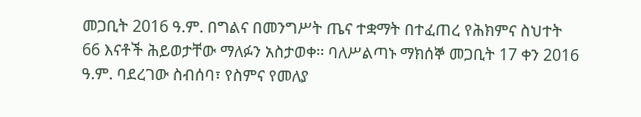መጋቢት 2016 ዓ.ም. በግልና በመንግሥት ጤና ተቋማት በተፈጠረ የሕክምና ስህተት 66 እናቶች ሕይወታቸው ማለፉን አስታወቀ፡፡ ባለሥልጣኑ ማክሰኞ መጋቢት 17 ቀን 2016 ዓ.ም. ባደረገው ስብሰባ፣ የስምና የመለያ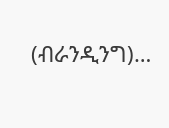(ብራንዲንግ)…